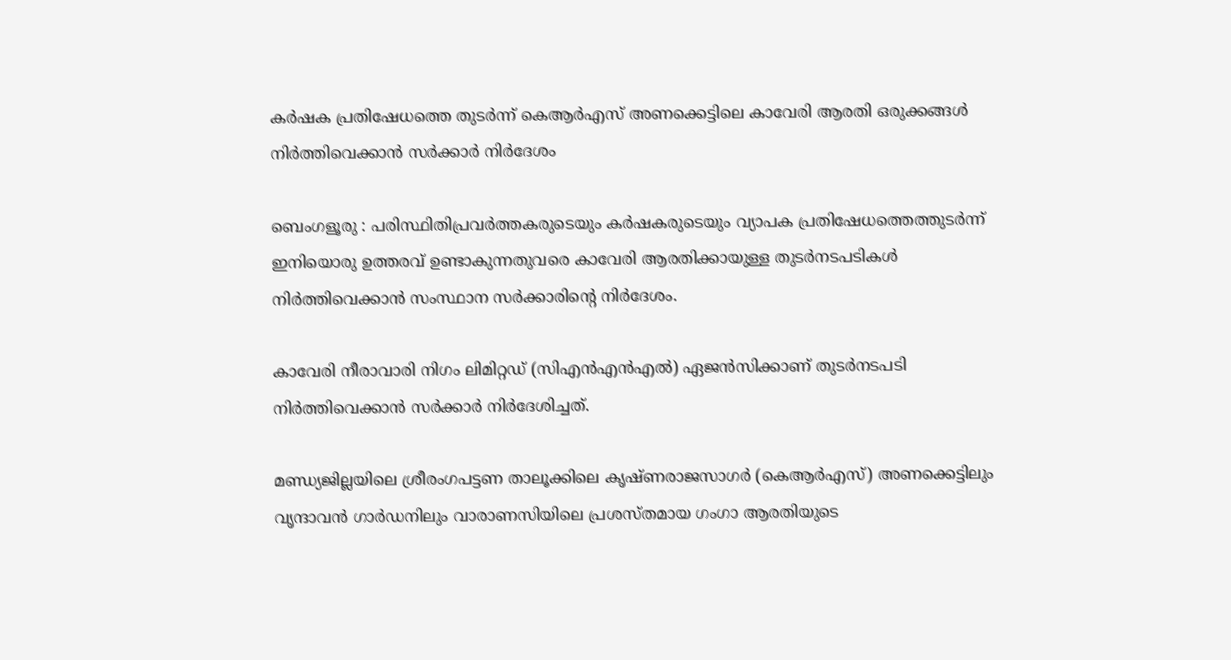കർഷക പ്രതിഷേധത്തെ തുടർന്ന് കെആർഎസ് അണക്കെട്ടിലെ കാവേരി ആരതി ഒരുക്കങ്ങൾ നിർത്തിവെക്കാൻ സർക്കാർ നിർദേശം

ബെംഗളൂരു : പരിസ്ഥിതിപ്രവർത്തകരുടെയും കർഷകരുടെയും വ്യാപക പ്രതിഷേധത്തെത്തുടർന്ന് ഇനിയൊരു ഉത്തരവ് ഉണ്ടാകുന്നതുവരെ കാവേരി ആരതിക്കായുള്ള തുടർനടപടികൾ നിർത്തിവെക്കാൻ സംസ്ഥാന സർക്കാരിന്റെ നിർദേശം.

കാവേരി നീരാവാരി നിഗം ലിമിറ്റഡ് (സിഎൻഎൻഎൽ) ഏജൻസിക്കാണ് തുടർനടപടി നിർത്തിവെക്കാൻ സർക്കാർ നിർദേശിച്ചത്.

മണ്ഡ്യജില്ലയിലെ ശ്രീരംഗപട്ടണ താലൂക്കിലെ കൃഷ്ണരാജസാഗർ (കെആർഎസ്) അണക്കെട്ടിലും വൃന്ദാവൻ ഗാർഡനിലും വാരാണസിയിലെ പ്രശസ്തമായ ഗംഗാ ആരതിയുടെ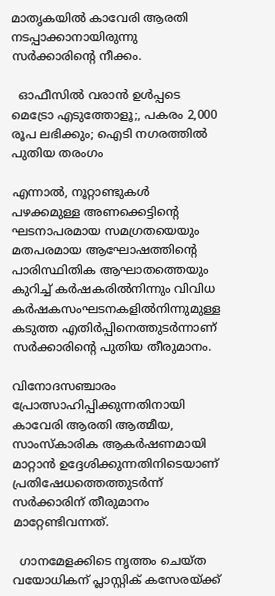മാതൃകയിൽ കാവേരി ആരതി നടപ്പാക്കാനായിരുന്നു സർക്കാരിന്റെ നീക്കം.

  ഓഫീസിൽ വരാൻ ഉൾപ്പടെ മെട്രോ എടുത്തോളൂ;, പകരം 2,000 രൂപ ലഭിക്കും; ഐടി നഗരത്തിൽ പുതിയ തരംഗം

എന്നാൽ, നൂറ്റാണ്ടുകൾ പഴക്കമുള്ള അണക്കെട്ടിന്റെ ഘടനാപരമായ സമഗ്രതയെയും മതപരമായ ആഘോഷത്തിന്റെ പാരിസ്ഥിതിക ആഘാതത്തെയും കുറിച്ച് കർഷകരിൽനിന്നും വിവിധ കർഷകസംഘടനകളിൽനിന്നുമുള്ള കടുത്ത എതിർപ്പിനെത്തുടർന്നാണ് സർക്കാരിന്റെ പുതിയ തീരുമാനം.

വിനോദസഞ്ചാരം പ്രോത്സാഹിപ്പിക്കുന്നതിനായി കാവേരി ആരതി ആത്മീയ, സാംസ്കാരിക ആകർഷണമായി മാറ്റാൻ ഉദ്ദേശിക്കുന്നതിനിടെയാണ് പ്രതിഷേധത്തെത്തുടർന്ന് സർക്കാരിന് തീരുമാനം മാറ്റേണ്ടിവന്നത്.

  ഗാനമേളക്കിടെ നൃത്തം ചെയ്ത വയോധികന് പ്ലാസ്റ്റിക് കസേരയ്ക്ക്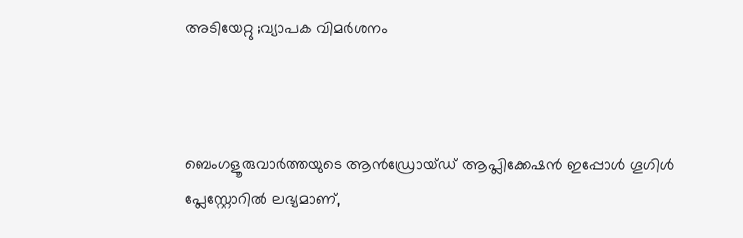അടിയേറ്റു ;വ്യാപക വിമർശനം



ബെംഗളൂരുവാർത്തയുടെ ആൻഡ്രോയ്ഡ് ആപ്ലിക്കേഷൻ ഇപ്പോൾ ഗൂഗിൾ പ്ലേസ്റ്റോറിൽ ലഭ്യമാണ്,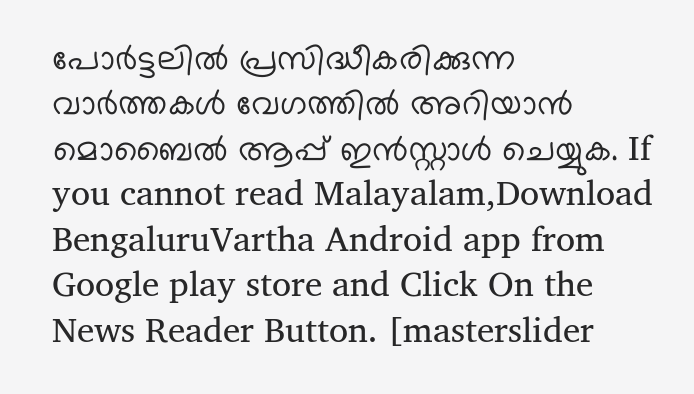പോർട്ടലിൽ പ്രസിദ്ധീകരിക്കുന്ന വാർത്തകൾ വേഗത്തിൽ അറിയാൻ മൊബൈൽ ആപ്പ് ഇൻസ്റ്റാൾ ചെയ്യുക. If you cannot read Malayalam,Download BengaluruVartha Android app from Google play store and Click On the News Reader Button. [masterslider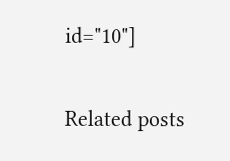id="10"]

Related posts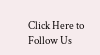Click Here to Follow Us